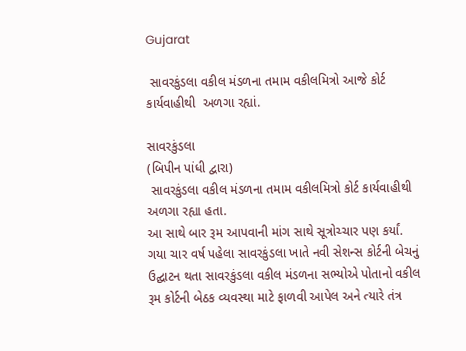Gujarat

 સાવરકુંડલા વકીલ મંડળના તમામ વકીલમિત્રો આજે કોર્ટ કાર્યવાહીથી  અળગા રહ્યાં.

સાવરકુંડલા
(બિપીન પાંધી દ્વારા)
 સાવરકુંડલા વકીલ મંડળના તમામ વકીલમિત્રો કોર્ટ કાર્યવાહીથી અળગા રહ્યા હતા.
આ સાથે બાર રૂમ આપવાની માંગ સાથે સૂત્રોચ્ચાર પણ કર્યાં. ગયા ચાર વર્ષ પહેલા સાવરકુંડલા ખાતે નવી સેશન્સ કોર્ટની બેચનું ઉદ્ઘાટન થતા સાવરકુંડલા વકીલ મંડળના સભ્યોએ પોતાનો વકીલ રૂમ કોર્ટની બેઠક વ્યવસ્થા માટે ફાળવી આપેલ અને ત્યારે તંત્ર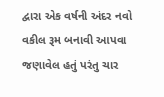દ્વારા એક વર્ષની અંદર નવો વકીલ રૂમ બનાવી આપવા જણાવેલ હતું પરંતુ ચાર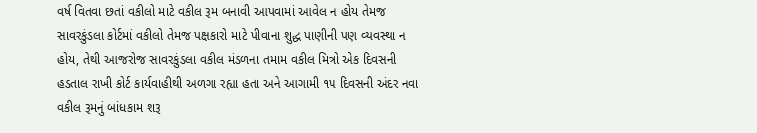વર્ષ વિતવા છતાં વકીલો માટે વકીલ રૂમ બનાવી આપવામાં આવેલ ન હોય તેમજ સાવરકુંડલા કોર્ટમાં વકીલો તેમજ પક્ષકારો માટે પીવાના શુદ્ધ પાણીની પણ વ્યવસ્થા ન હોય, તેથી આજરોજ સાવરકુંડલા વકીલ મંડળના તમામ વકીલ મિત્રો એક દિવસની હડતાલ રાખી કોર્ટ કાર્યવાહીથી અળગા રહ્યા હતા અને આગામી ૧૫ દિવસની અંદર નવા વકીલ રૂમનું બાંધકામ શરૂ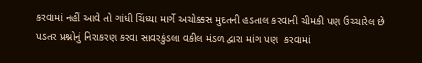કરવામાં નહીં આવે તો ગાંધી ચિંધ્યા માર્ગે અચોક્કસ મુદતની હડતાલ કરવાની ચીમકી પણ ઉચ્ચારેલ છે
પડતર પ્રશ્નોનું નિરાકરણ કરવા સાવરકુંડલા વકીલ મંડળ દ્વારા માંગ પણ  કરવામાં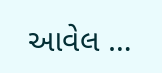આવેલ …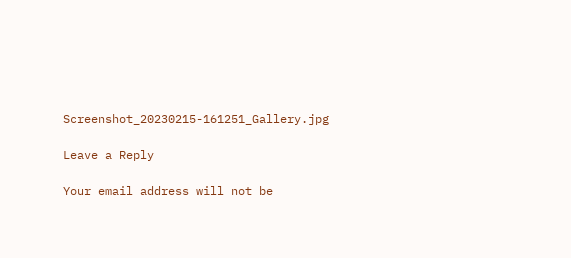Screenshot_20230215-161251_Gallery.jpg

Leave a Reply

Your email address will not be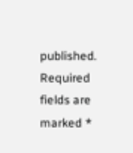published. Required fields are marked *